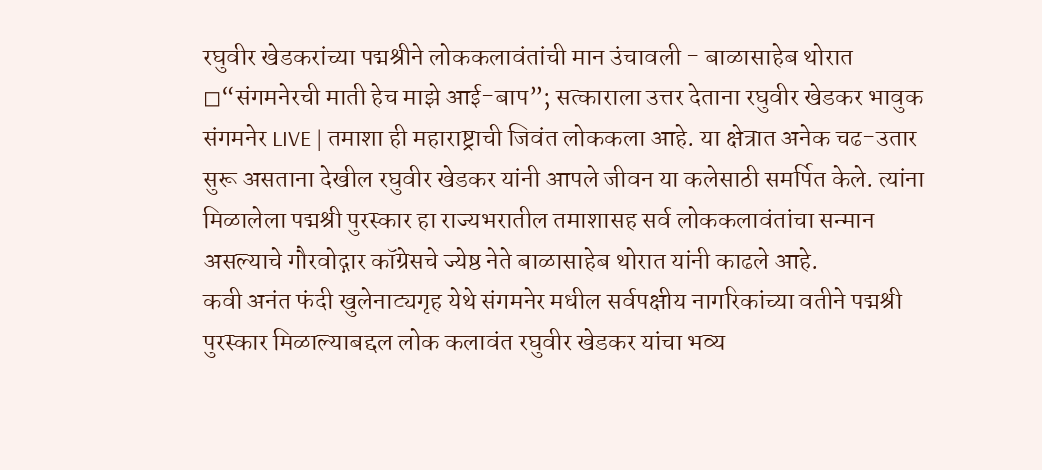रघुवीर खेडकरांच्या पद्मश्रीने लोककलावंतांची मान उंचावली - बाळासाहेब थोरात
◻“संगमनेरची माती हेच माझे आई-बाप”; सत्काराला उत्तर देताना रघुवीर खेडकर भावुक
संगमनेर LIVE | तमाशा ही महाराष्ट्राची जिवंत लोककला आहे. या क्षेत्रात अनेक चढ-उतार सुरू असताना देखील रघुवीर खेडकर यांनी आपले जीवन या कलेसाठी समर्पित केले. त्यांना मिळालेला पद्मश्री पुरस्कार हा राज्यभरातील तमाशासह सर्व लोककलावंतांचा सन्मान असल्याचे गौरवोद्गार कॉग्रेसचे ज्येष्ठ नेते बाळासाहेब थोरात यांनी काढले आहे.
कवी अनंत फंदी खुलेनाट्यगृह येथे संगमनेर मधील सर्वपक्षीय नागरिकांच्या वतीने पद्मश्री पुरस्कार मिळाल्याबद्दल लोक कलावंत रघुवीर खेडकर यांचा भव्य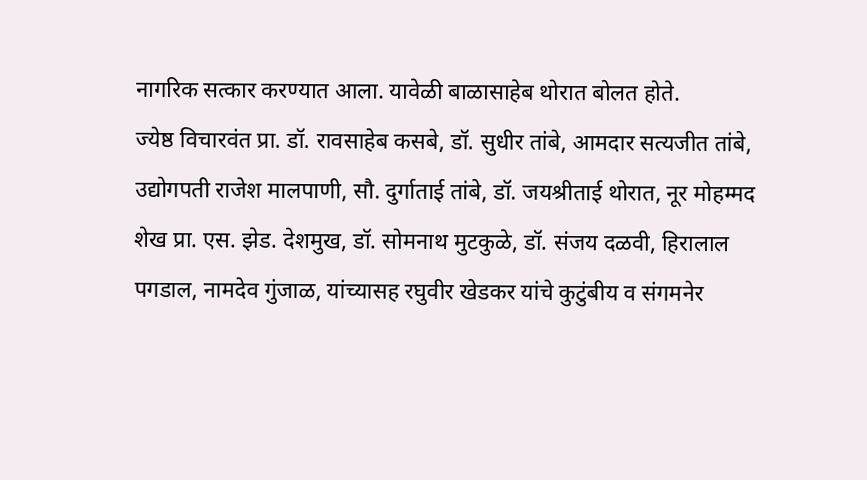नागरिक सत्कार करण्यात आला. यावेळी बाळासाहेब थोरात बोलत होते.
ज्येष्ठ विचारवंत प्रा. डॉ. रावसाहेब कसबे, डॉ. सुधीर तांबे, आमदार सत्यजीत तांबे, उद्योगपती राजेश मालपाणी, सौ. दुर्गाताई तांबे, डॉ. जयश्रीताई थोरात, नूर मोहम्मद शेख प्रा. एस. झेड. देशमुख, डॉ. सोमनाथ मुटकुळे, डॉ. संजय दळवी, हिरालाल पगडाल, नामदेव गुंजाळ, यांच्यासह रघुवीर खेडकर यांचे कुटुंबीय व संगमनेर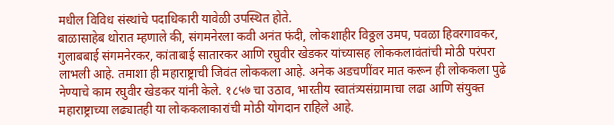मधील विविध संस्थांचे पदाधिकारी यावेळी उपस्थित होते.
बाळासाहेब थोरात म्हणाले की, संगमनेरला कवी अनंत फंदी, लोकशाहीर विठ्ठल उमप, पवळा हिवरगावकर, गुलाबबाई संगमनेरकर, कांताबाई सातारकर आणि रघुवीर खेडकर यांच्यासह लोककलावंतांची मोठी परंपरा लाभली आहे. तमाशा ही महाराष्ट्राची जिवंत लोककला आहे. अनेक अडचणींवर मात करून ही लोककला पुढे नेण्याचे काम रघुवीर खेडकर यांनी केले. १८५७ चा उठाव, भारतीय स्वातंत्र्यसंग्रामाचा लढा आणि संयुक्त महाराष्ट्राच्या लढ्यातही या लोककलाकारांची मोठी योगदान राहिले आहे.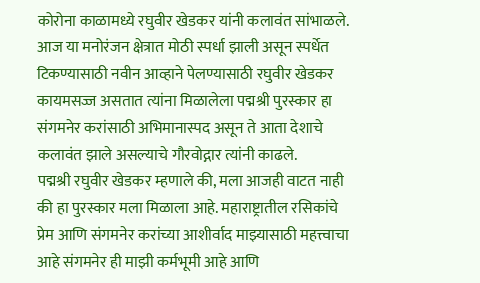कोरोना काळामध्ये रघुवीर खेडकर यांनी कलावंत सांभाळले. आज या मनोरंजन क्षेत्रात मोठी स्पर्धा झाली असून स्पर्धेत टिकण्यासाठी नवीन आव्हाने पेलण्यासाठी रघुवीर खेडकर कायमसज्ज असतात त्यांना मिळालेला पद्मश्री पुरस्कार हा संगमनेर करांसाठी अभिमानास्पद असून ते आता देशाचे कलावंत झाले असल्याचे गौरवोद्गार त्यांनी काढले.
पद्मश्री रघुवीर खेडकर म्हणाले की, मला आजही वाटत नाही की हा पुरस्कार मला मिळाला आहे. महाराष्ट्रातील रसिकांचे प्रेम आणि संगमनेर करांच्या आशीर्वाद माझ्यासाठी महत्त्वाचा आहे संगमनेर ही माझी कर्मभूमी आहे आणि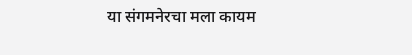या संगमनेरचा मला कायम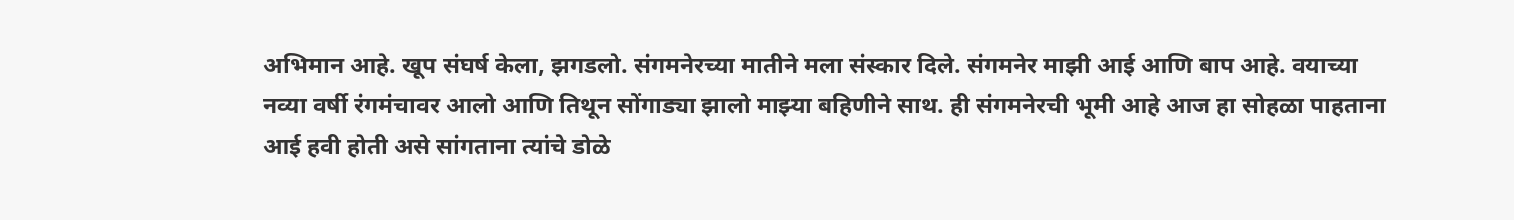अभिमान आहे. खूप संघर्ष केला, झगडलो. संगमनेरच्या मातीने मला संस्कार दिले. संगमनेर माझी आई आणि बाप आहे. वयाच्या नव्या वर्षी रंगमंचावर आलो आणि तिथून सोंगाड्या झालो माझ्या बहिणीने साथ. ही संगमनेरची भूमी आहे आज हा सोहळा पाहताना आई हवी होती असे सांगताना त्यांचे डोळे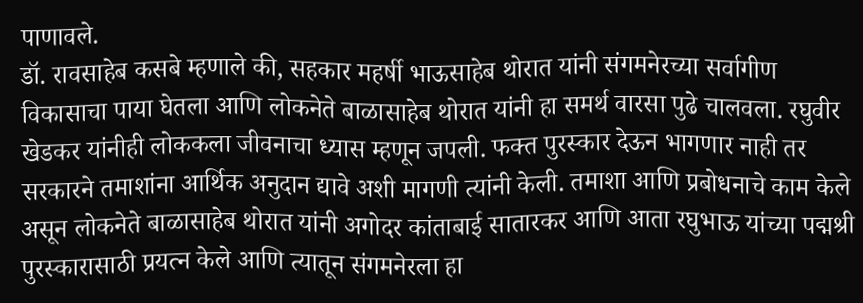पाणावले.
डॉ. रावसाहेब कसबे म्हणाले की, सहकार महर्षी भाऊसाहेब थोरात यांनी संगमनेरच्या सर्वागीण विकासाचा पाया घेतला आणि लोकनेते बाळासाहेब थोरात यांनी हा समर्थ वारसा पुढे चालवला. रघुवीर खेडकर यांनीही लोककला जीवनाचा ध्यास म्हणून जपली. फक्त पुरस्कार देऊन भागणार नाही तर सरकारने तमाशांना आर्थिक अनुदान द्यावे अशी मागणी त्यांनी केली. तमाशा आणि प्रबोधनाचे काम केले असून लोकनेते बाळासाहेब थोरात यांनी अगोदर कांताबाई सातारकर आणि आता रघुभाऊ यांच्या पद्मश्री पुरस्कारासाठी प्रयत्न केले आणि त्यातून संगमनेरला हा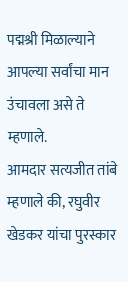पद्मश्री मिळाल्याने आपल्या सर्वांचा मान उंचावला असे ते म्हणाले.
आमदार सत्यजीत तांबे म्हणाले की, रघुवीर खेडकर यांचा पुरस्कार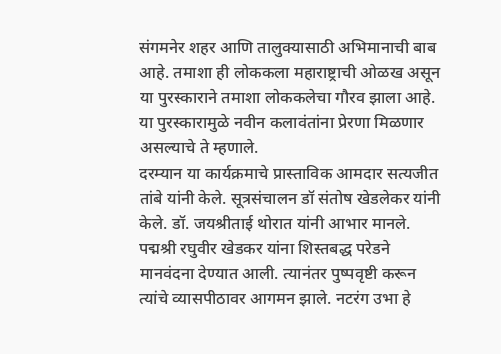संगमनेर शहर आणि तालुक्यासाठी अभिमानाची बाब आहे. तमाशा ही लोककला महाराष्ट्राची ओळख असून या पुरस्काराने तमाशा लोककलेचा गौरव झाला आहे. या पुरस्कारामुळे नवीन कलावंतांना प्रेरणा मिळणार असल्याचे ते म्हणाले.
दरम्यान या कार्यक्रमाचे प्रास्ताविक आमदार सत्यजीत तांबे यांनी केले. सूत्रसंचालन डॉ संतोष खेडलेकर यांनी केले. डॉ. जयश्रीताई थोरात यांनी आभार मानले.
पद्मश्री रघुवीर खेडकर यांना शिस्तबद्ध परेडने मानवंदना देण्यात आली. त्यानंतर पुष्पवृष्टी करून त्यांचे व्यासपीठावर आगमन झाले. नटरंग उभा हे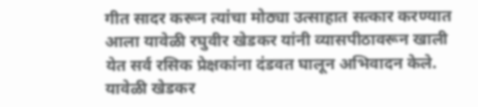गीत सादर करून त्यांचा मोठ्या उत्साहात सत्कार करण्यात आला यावेळी रघुवीर खेडकर यांनी व्यासपीठावरून खाली येत सर्व रसिक प्रेक्षकांना दंडवत घालून अभिवादन केले. यावेळी खेडकर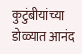कुटुंबीयांच्या डोळ्यात आनंद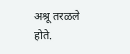अश्रू तरळले होते.